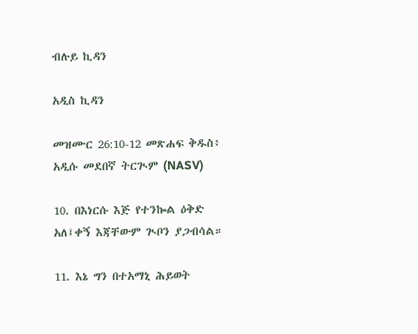ብሉይ ኪዳን

አዲስ ኪዳን

መዝሙር 26:10-12 መጽሐፍ ቅዱስ፥ አዲሱ መደበኛ ትርጒም (NASV)

10. በእነርሱ እጅ የተንኰል ዕቅድ አለ፤ቀኝ እጃቸውም ጒቦን ያጋብሳል።

11. እኔ ግን በተአማኒ ሕይወት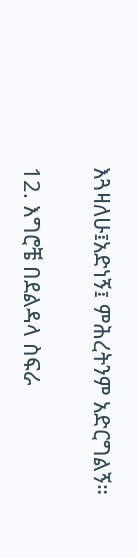እጓዛለሁ፤አድነኝ፤ ምሕረትንም አድርግልኝ።

12. እግሮቼ በደልዳላ ስፍራ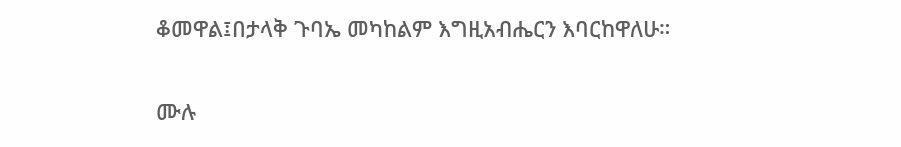ቆመዋል፤በታላቅ ጉባኤ መካከልም እግዚአብሔርን እባርከዋለሁ።

ሙሉ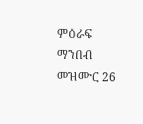ምዕራፍ ማንበብ መዝሙር 26